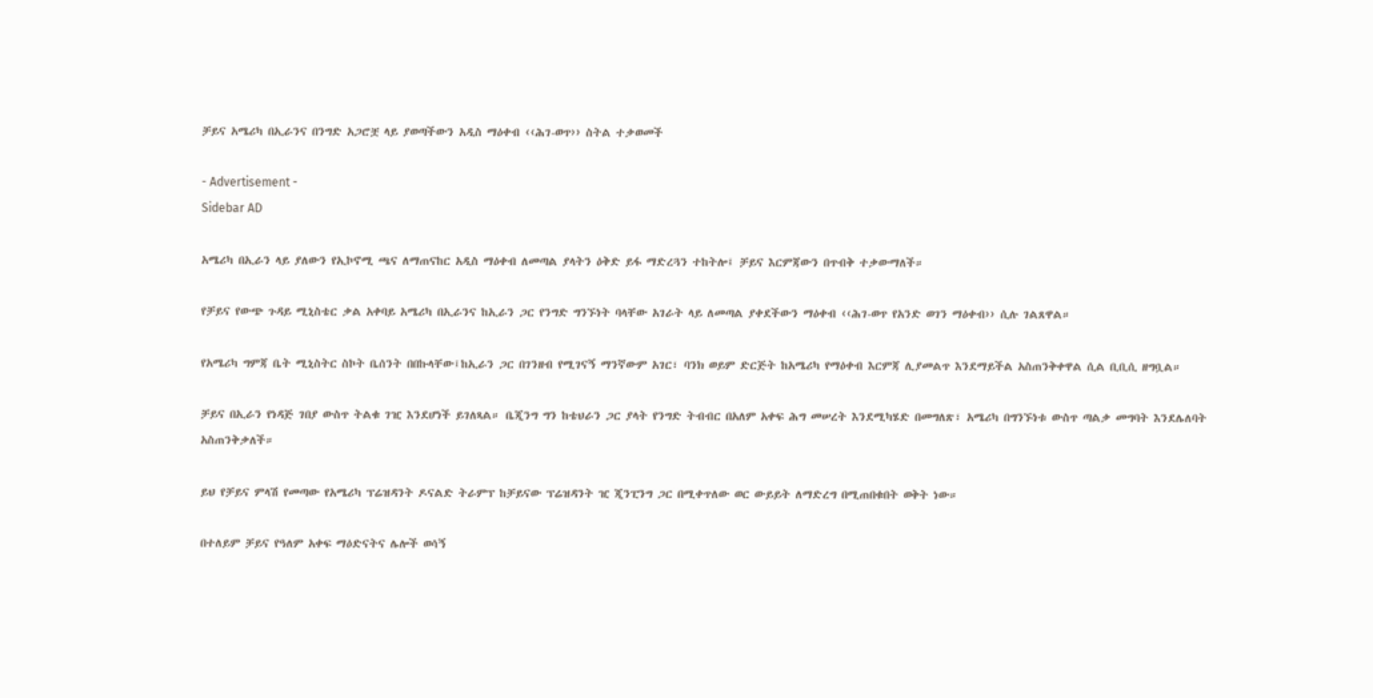ቻይና አሜሪካ በኢራንና በንግድ አጋሮቿ ላይ ያወጣችውን አዲስ ማዕቀብ ‹‹ሕገ-ወጥ›› ስትል ተቃወመች

- Advertisement -
Sidebar AD

አሜሪካ በኢራን ላይ ያለውን የኢኮኖሚ ጫና ለማጠናከር አዲስ ማዕቀብ ለመጣል ያላትን ዕቅድ ይፋ ማድረጓን ተከትሎ፤ ቻይና እርምጃውን በጥብቅ ተቃውማለች።

የቻይና የውጭ ጉዳይ ሚኒስቴር ቃል አቀባይ አሜሪካ በኢራንና ከኢራን ጋር የንግድ ግንኙነት ባላቸው አገራት ላይ ለመጣል ያቀደችውን ማዕቀብ ‹‹ሕገ-ወጥ የአንድ ወገን ማዕቀብ›› ሲሉ ገልጸዋል።

የአሜሪካ ግምጃ ቤት ሚኒስትር ስኮት ቤሰንት በበኩላቸው፤ከኢራን ጋር በገንዘብ የሚገናኝ ማንኛውም አገር፣ ባንክ ወይም ድርጅት ከአሜሪካ የማዕቀብ እርምጃ ሊያመልጥ እንደማይችል አስጠንቅቀዋል ሲል ቢቢሲ ዘግቧል።

ቻይና በኢራን የነዳጅ ገበያ ውስጥ ትልቁ ገዢ እንደሆነች ይገለጻል። ቤጂንግ ግን ከቴህራን ጋር ያላት የንግድ ትብብር በአለም አቀፍ ሕግ መሠረት እንደሚካሄድ በመግለጽ፣ አሜሪካ በግንኙነቱ ውስጥ ጣልቃ መግባት እንደሌለባት አስጠንቅቃለች።

ይህ የቻይና ምላሽ የመጣው የአሜሪካ ፕሬዝዳንት ዶናልድ ትራምፕ ከቻይናው ፕሬዝዳንት ዢ ጂንፒንግ ጋር በሚቀጥለው ወር ውይይት ለማድረግ በሚጠበቁበት ወቅት ነው።

በተለይም ቻይና የዓለም አቀፍ ማዕድናትና ሌሎች ወሳኝ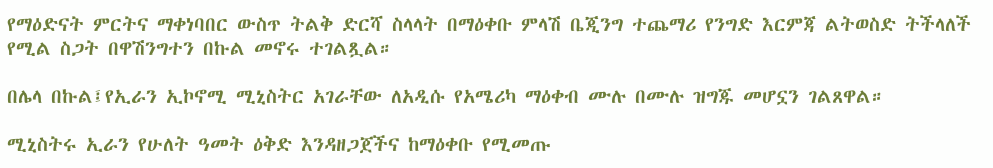የማዕድናት ምርትና ማቀነባበር ውስጥ ትልቅ ድርሻ ስላላት በማዕቀቡ ምላሽ ቤጂንግ ተጨማሪ የንግድ እርምጃ ልትወስድ ትችላለች የሚል ስጋት በዋሽንግተን በኩል መኖሩ ተገልጿል።

በሌላ በኩል፤የኢራን ኢኮኖሚ ሚኒስትር አገራቸው ለአዲሱ የአሜሪካ ማዕቀብ ሙሉ በሙሉ ዝግጁ መሆኗን ገልጸዋል።

ሚኒስትሩ ኢራን የሁለት ዓመት ዕቅድ እንዳዘጋጀችና ከማዕቀቡ የሚመጡ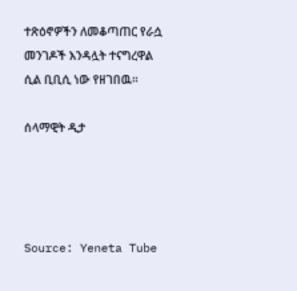ተጽዕኖዎችን ለመቆጣጠር የራሷ መንገዶች እንዳሏት ተናግረዋል ሲል ቢቢሲ ነው የዘገበዉ፡፡

ሰላማዊት ዲታ




Source: Yeneta Tube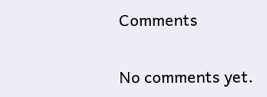Comments

No comments yet.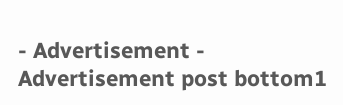- Advertisement -
Advertisement post bottom1